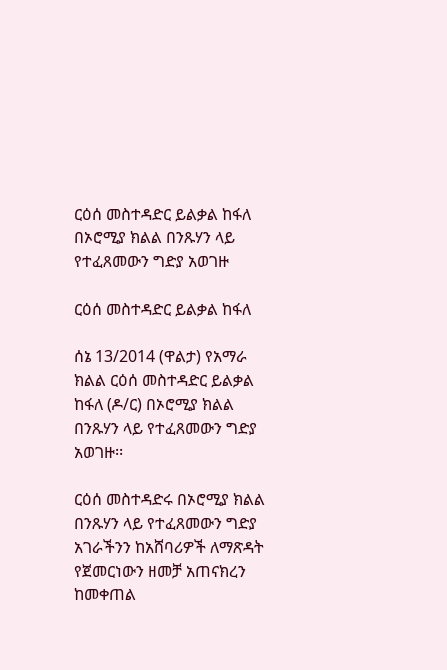ርዕሰ መስተዳድር ይልቃል ከፋለ በኦሮሚያ ክልል በንጹሃን ላይ የተፈጸመውን ግድያ አወገዙ

ርዕሰ መስተዳድር ይልቃል ከፋለ

ሰኔ 13/2014 (ዋልታ) የአማራ ክልል ርዕሰ መስተዳድር ይልቃል ከፋለ (ዶ/ር) በኦሮሚያ ክልል በንጹሃን ላይ የተፈጸመውን ግድያ አወገዙ፡፡

ርዕሰ መስተዳድሩ በኦሮሚያ ክልል በንጹሃን ላይ የተፈጸመውን ግድያ አገራችንን ከአሸባሪዎች ለማጽዳት የጀመርነውን ዘመቻ አጠናክረን ከመቀጠል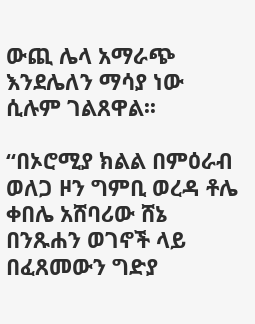ውጪ ሌላ አማራጭ እንደሌለን ማሳያ ነው ሲሉም ገልጸዋል፡፡

“በኦሮሚያ ክልል በምዕራብ ወለጋ ዞን ግምቢ ወረዳ ቶሌ ቀበሌ አሸባሪው ሸኔ በንጹሐን ወገኖች ላይ በፈጸመውን ግድያ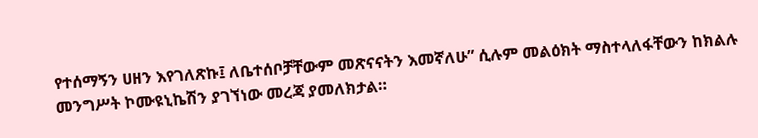የተሰማኝን ሀዘን እየገለጽኩ፤ ለቤተሰቦቻቸውም መጽናናትን እመኛለሁ” ሲሉም መልዕክት ማስተላለፋቸውን ከክልሉ መንግሥት ኮሙዩኒኬሽን ያገኘነው መረጃ ያመለክታል።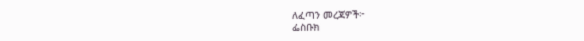ለፈጣን መረጃዎች፦
ፌስቡክ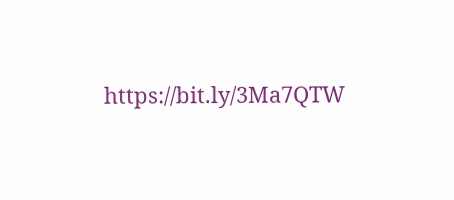https://bit.ly/3Ma7QTW